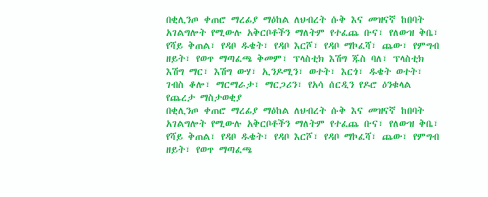በቂሊንጦ ቀጠሮ ማረፊያ ማዕከል ለህብረት ሱቅ እና መዝናኛ ከበባት አገልግሎት የሚውሉ አቅርቦቶችን ማለትም የተፈጨ ቡና፣ የለውዝ ቅቤ፣ የሻይ ቅጠል፣ የዳቦ ዱቄት፣ የዳቦ እርሾ፣ የዳቦ ማኮፈሻ፣ ጨው፣ የምግብ ዘይት፣ የወጥ ማጣፈጫ ቅመም፣ ፕላስቲክ እሽግ ጁስ ባለ፣ ፕላስቲክ እሽግ ማር፣ እሽግ ውሃ፣ ኢንዶሚን፣ ወተት፣ እርጎ፣ ዱቄት ወተት፣ ገብስ ቆሎ፣ ማርማራታ፣ ማርጋሪን፣ የአሳ ሰርዲን የዶሮ ዕንቁላል
የጨረታ ማስታወቂያ
በቂሊንጦ ቀጠሮ ማረፊያ ማዕከል ለህብረት ሱቅ እና መዝናኛ ከበባት አገልግሎት የሚውሉ አቅርቦቶችን ማለትም የተፈጨ ቡና፣ የለውዝ ቅቤ፣ የሻይ ቅጠል፣ የዳቦ ዱቄት፣ የዳቦ እርሾ፣ የዳቦ ማኮፈሻ፣ ጨው፣ የምግብ ዘይት፣ የወጥ ማጣፈጫ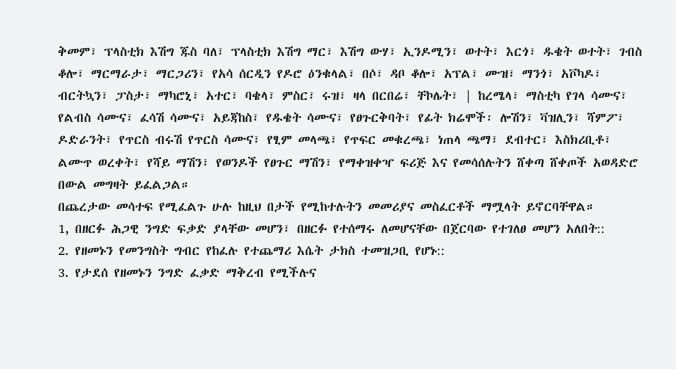ቅመም፣ ፕላስቲክ እሽግ ጁስ ባለ፣ ፕላስቲክ እሽግ ማር፣ እሽግ ውሃ፣ ኢንዶሚን፣ ወተት፣ እርጎ፣ ዱቄት ወተት፣ ገብስ ቆሎ፣ ማርማራታ፣ ማርጋሪን፣ የአሳ ሰርዲን የዶሮ ዕንቁላል፣ በሶ፣ ዳቦ ቆሎ፣ አፕል፣ ሙዝ፣ ማንጎ፣ አቮካዶ፣ ብርትኳን፣ ፓስታ፣ ማካሮኒ፣ አተር፣ ባቄላ፣ ምስር፣ ሩዝ፣ ዛላ በርበሬ፣ ቸኮሌት፣ | ከረሜላ፣ ማስቲካ የገላ ሳሙና፣ የልብስ ሳሙና፣ ፈሳሽ ሳሙና፣ አይጃከስ፣ የዱቄት ሳሙና፣ የፀጉርቅባት፣ የፊት ክሬሞች፡ ሎሽን፣ ቫዝሊን፣ ሻምፖ፣ ዶድራንት፣ የጥርስ ብሩሽ የጥርስ ሳሙና፣ የፂም መላጫ፣ የጥፍር መቁረጫ፣ ነጠላ ጫማ፣ ደብተር፣ እስክሪቢቶ፣ ልሙጥ ወረቀት፣ የሻይ ማሽን፣ የወንዶች የፀጉር ማሽን፣ የማቀዝቀዣ ፍሪጅ እና የመሳሰሉትን ሸቀጣ ሸቀጦች አወዳድሮ በውል መግዛት ይፈልጋል።
በጨረታው መሳተፍ የሚፈልጉ ሁሉ ከዚህ በታች የሚከተሉትን መመሪያና መስፈርቶች ማሟላት ይኖርባቸዋል።
1, በዘርፉ ሕጋዊ ንግድ ፍቃድ ያላቸው መሆን፣ በዘርፉ የተሰማሩ ለመሆናቸው በጀርባው የተገለፀ መሆን አለበት::
2. የዘመኑን የመንግስት ግብር የከፈሉ የተጨማሪ እሴት ታክስ ተመዝጋቢ የሆኑ::
3. የታደሰ የዘመኑን ንግድ ፈቃድ ማቅረብ የሚችሉና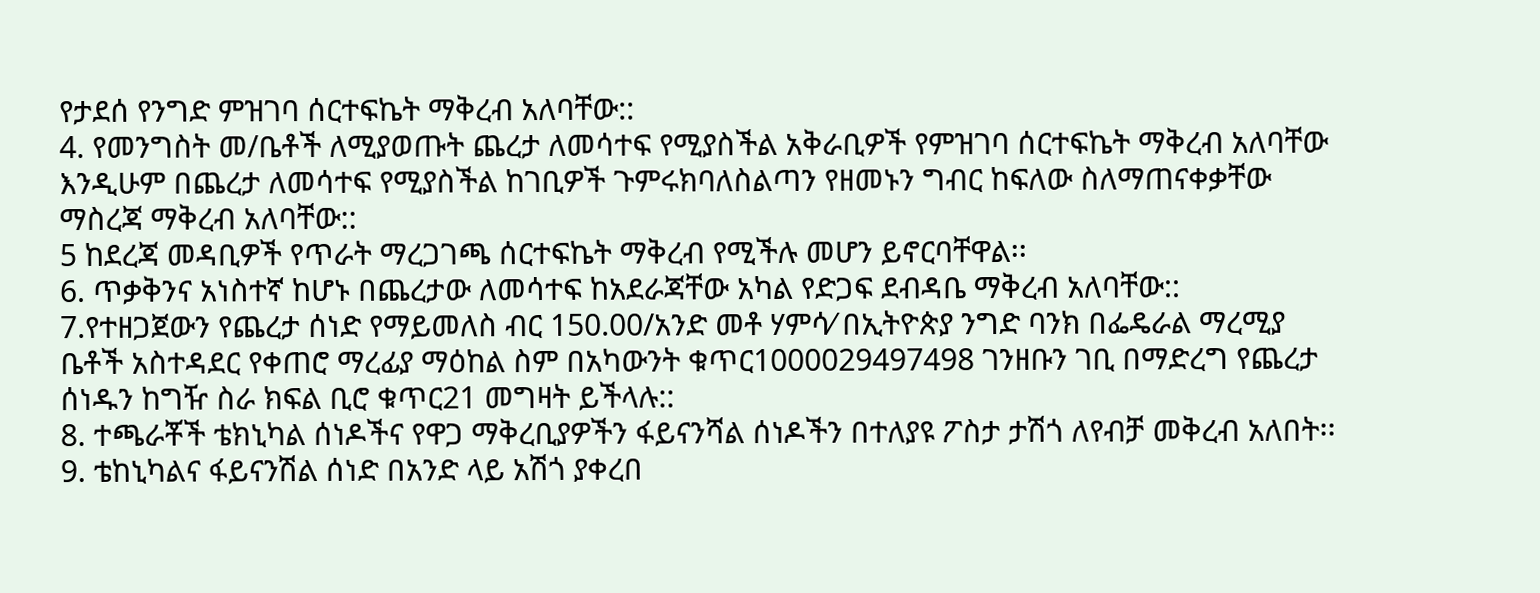የታደሰ የንግድ ምዝገባ ሰርተፍኬት ማቅረብ አለባቸው::
4. የመንግስት መ/ቤቶች ለሚያወጡት ጨረታ ለመሳተፍ የሚያስችል አቅራቢዎች የምዝገባ ሰርተፍኬት ማቅረብ አለባቸው እንዲሁም በጨረታ ለመሳተፍ የሚያስችል ከገቢዎች ጉምሩክባለስልጣን የዘመኑን ግብር ከፍለው ስለማጠናቀቃቸው ማስረጃ ማቅረብ አለባቸው::
5 ከደረጃ መዳቢዎች የጥራት ማረጋገጫ ሰርተፍኬት ማቅረብ የሚችሉ መሆን ይኖርባቸዋል፡፡
6. ጥቃቅንና አነስተኛ ከሆኑ በጨረታው ለመሳተፍ ከአደራጃቸው አካል የድጋፍ ደብዳቤ ማቅረብ አለባቸው::
7.የተዘጋጀውን የጨረታ ሰነድ የማይመለስ ብር 150.00/አንድ መቶ ሃምሳ⁄ በኢትዮጵያ ንግድ ባንክ በፌዴራል ማረሚያ ቤቶች አስተዳደር የቀጠሮ ማረፊያ ማዕከል ስም በአካውንት ቁጥር1000029497498 ገንዘቡን ገቢ በማድረግ የጨረታ ሰነዱን ከግዥ ስራ ክፍል ቢሮ ቁጥር21 መግዛት ይችላሉ::
8. ተጫራቾች ቴክኒካል ሰነዶችና የዋጋ ማቅረቢያዎችን ፋይናንሻል ሰነዶችን በተለያዩ ፖስታ ታሽጎ ለየብቻ መቅረብ አለበት፡፡
9. ቴከኒካልና ፋይናንሽል ሰነድ በአንድ ላይ አሽጎ ያቀረበ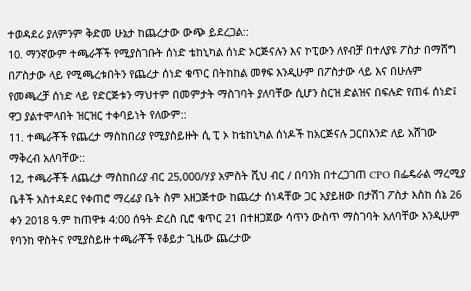ተወዳደሪ ያለምንም ቅድመ ሁኔታ ከጨረታው ውጭ ይደረጋል::
10. ማንኛውም ተጫራቾች የሚያስገቡት ሰነድ ቴከኒካል ሰነድ ኦርጅናሉን እና ኮፒውን ለየብቻ በተለያዩ ፖስታ በማሸግ በፖስታው ላይ የሚጫረቱበትን የጨረታ ሰነድ ቁጥር በትከከል መፃፍ እንዲሁም በፖስታው ላይ እና በሁሉም የመጫረቻ ሰነድ ላይ የድርጅቱን ማህተም በመምታት ማስገባት ያለባቸው ሲሆን ስርዝ ድልዝና በፍሉድ የጠፋ ሰነድ፤ ዋጋ ያልተሞላበት ዝርዝር ተቀባይነት የለውም::
11. ተጫራቾች የጨረታ ማስከበሪያ የሚያስይዙት ሲ ፒ ኦ ከቴከኒካል ሰነዶች ከአርጅናሉ ጋርበአንድ ለይ አሸገው ማቅረብ አለባቸው::
12, ተጫራቾች ለጨረታ ማስከበሪያ ብር 25,000/ሃያ አምስት ሺህ ብር / በባንክ በተረጋገጠ CPO በፌዴራል ማረሚያ ቤቶች አስተዳደር የቀጠሮ ማረፊያ ቤት ስም አዘጋጅተው ከጨረታ ሰነዳቸው ጋር አያይዘው በታሽገ ፖስታ እስከ ሰኔ 26 ቀን 2018 ዓ.ም ከጠዋቱ 4:00 ሰዓት ድረስ ቢሮ ቁጥር 21 በተዘጋጀው ሳጥን ውስጥ ማስገባት አለባቸው እንዲሁም የባንከ ዋስትና የሚያስይዙ ተጫራቾች የቆይታ ጊዜው ጨረታው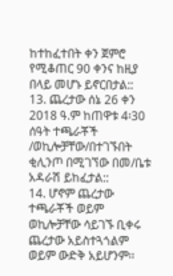ከተከፈተበት ቀን ጀምሮ የሚቆጠር 90 ቀንና ከዚያ በላይ መሆኑ ይኖርበታል::
13. ጨረታው ሰኔ 26 ቀን 2018 ዓ.ም ከጠዋቱ 4፡30 ሰዓት ተጫራቾች /ወኪሎቻቸው/በተገኙበት ቂሊንጦ በሚገኘው በመ/ቤቱ አዳራሽ ይከፈታል::
14. ሆኖም ጨረታው ተጫራቾች ወይም ወኪሎቻቸው ሳይገኙ ቢቀሩ ጨረታው አይስተጓጎልም ወይም ውድቅ አይሆንም፡፡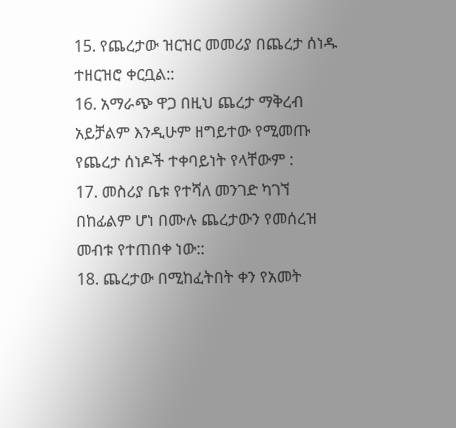15. የጨረታው ዝርዝር መመሪያ በጨረታ ሰነዱ ተዘርዝሮ ቀርቧል::
16. አማራጭ ዋጋ በዚህ ጨረታ ማቅረብ አይቻልም እንዲሁም ዘግይተው የሚመጡ የጨረታ ሰነዶች ተቀባይነት የላቸውም :
17. መስሪያ ቤቱ የተሻለ መንገድ ካገኘ በከፊልም ሆነ በሙሉ ጨረታውን የመሰረዝ መብቱ የተጠበቀ ነው::
18. ጨረታው በሚከፈትበት ቀን የአመት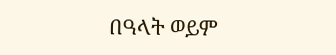በዓላት ወይም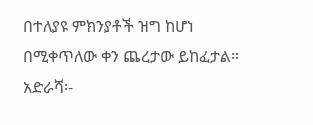በተለያዩ ምክንያቶች ዝግ ከሆነ በሚቀጥለው ቀን ጨረታው ይከፈታል።
አድራሻ፡-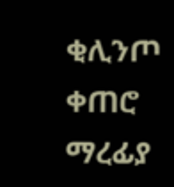ቂሊንጦ ቀጠሮ ማረፊያ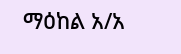ማዕከል አ/አ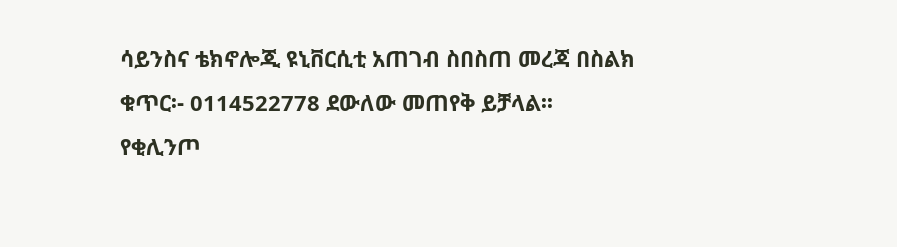ሳይንስና ቴክኖሎጂ ዩኒቨርሲቲ አጠገብ ስበስጠ መረጃ በስልክ ቁጥር፡- 0114522778 ደውለው መጠየቅ ይቻላል፡፡
የቂሊንጦ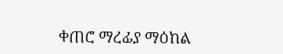ቀጠሮ ማረፊያ ማዕከል